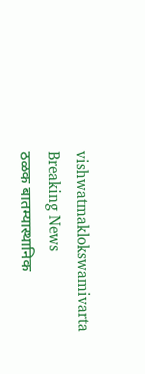vishwatmaklokswamivarta
Breaking News
ठळक बातम्यास्थानिक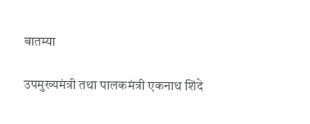बातम्या

उपमुख्यमंत्री तथा पालकमंत्री एकनाथ शिंदे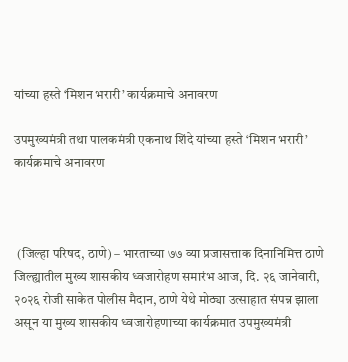यांच्या हस्ते ‘मिशन भरारी’ कार्यक्रमाचे अनावरण

उपमुख्यमंत्री तथा पालकमंत्री एकनाथ शिंदे यांच्या हस्ते ‘मिशन भरारी’ कार्यक्रमाचे अनावरण



 (जिल्हा परिषद, ठाणे) – भारताच्या ७७ व्या प्रजासत्ताक दिनानिमित्त ठाणे जिल्ह्यातील मुख्य शासकीय ध्वजारोहण समारंभ आज, दि. २६ जानेवारी, २०२६ रोजी साकेत पोलीस मैदान, ठाणे येथे मोठ्या उत्साहात संपन्न झाला असून या मुख्य शासकीय ध्वजारोहणाच्या कार्यक्रमात उपमुख्यमंत्री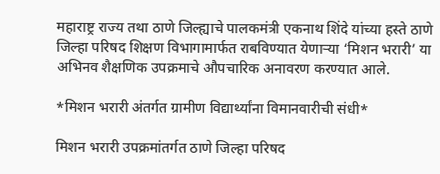महाराष्ट्र राज्य तथा ठाणे जिल्ह्याचे पालकमंत्री एकनाथ शिंदे यांच्या हस्ते ठाणे जिल्हा परिषद शिक्षण विभागामार्फत राबविण्यात येणाऱ्या ‘मिशन भरारी’ या अभिनव शैक्षणिक उपक्रमाचे औपचारिक अनावरण करण्यात आले.

*मिशन भरारी अंतर्गत ग्रामीण विद्यार्थ्यांना विमानवारीची संधी*

मिशन भरारी उपक्रमांतर्गत ठाणे जिल्हा परिषद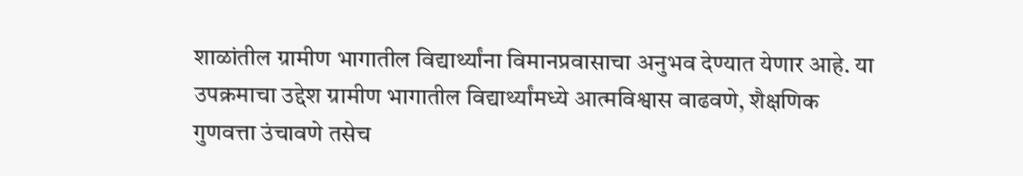शाळांतील ग्रामीण भागातील विद्यार्थ्यांना विमानप्रवासाचा अनुभव देण्यात येणार आहे. या उपक्रमाचा उद्देश ग्रामीण भागातील विद्यार्थ्यांमध्ये आत्मविश्वास वाढवणे, शैक्षणिक गुणवत्ता उंचावणे तसेच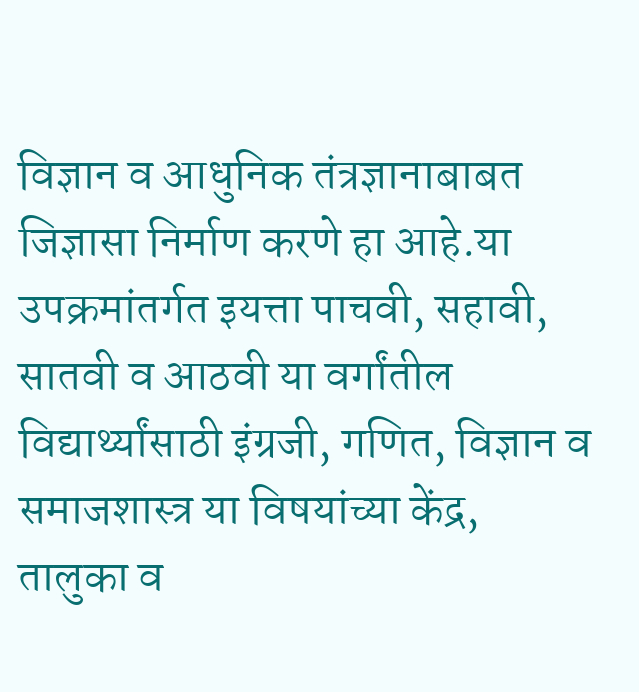विज्ञान व आधुनिक तंत्रज्ञानाबाबत जिज्ञासा निर्माण करणे हा आहे.या उपक्रमांतर्गत इयत्ता पाचवी, सहावी, सातवी व आठवी या वर्गांतील विद्यार्थ्यांसाठी इंग्रजी, गणित, विज्ञान व समाजशास्त्र या विषयांच्या केंद्र, तालुका व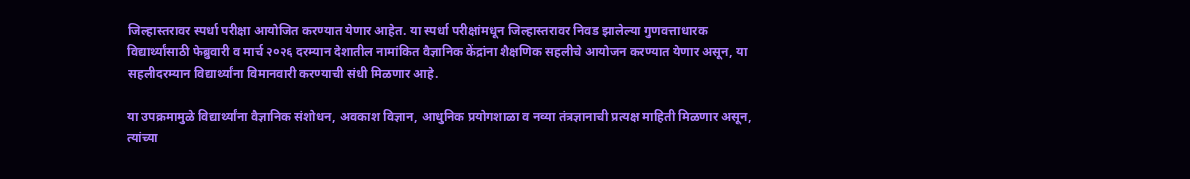जिल्हास्तरावर स्पर्धा परीक्षा आयोजित करण्यात येणार आहेत. या स्पर्धा परीक्षांमधून जिल्हास्तरावर निवड झालेल्या गुणवत्ताधारक विद्यार्थ्यांसाठी फेब्रुवारी व मार्च २०२६ दरम्यान देशातील नामांकित वैज्ञानिक केंद्रांना शैक्षणिक सहलीचे आयोजन करण्यात येणार असून, या सहलीदरम्यान विद्यार्थ्यांना विमानवारी करण्याची संधी मिळणार आहे.

या उपक्रमामुळे विद्यार्थ्यांना वैज्ञानिक संशोधन, अवकाश विज्ञान, आधुनिक प्रयोगशाळा व नव्या तंत्रज्ञानाची प्रत्यक्ष माहिती मिळणार असून, त्यांच्या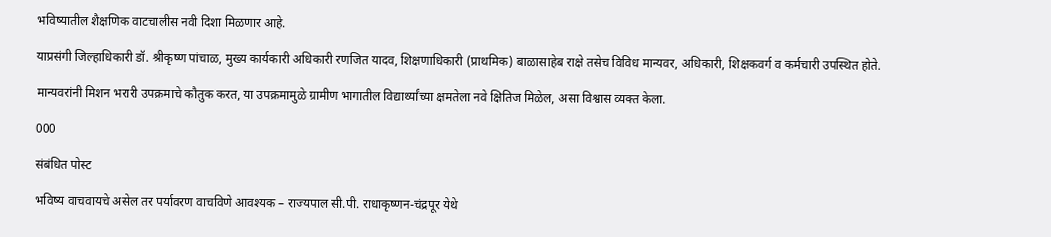भविष्यातील शैक्षणिक वाटचालीस नवी दिशा मिळणार आहे.

याप्रसंगी जिल्हाधिकारी डॉ. श्रीकृष्ण पांचाळ, मुख्य कार्यकारी अधिकारी रणजित यादव, शिक्षणाधिकारी (प्राथमिक) बाळासाहेब राक्षे तसेच विविध मान्यवर, अधिकारी, शिक्षकवर्ग व कर्मचारी उपस्थित होते.

मान्यवरांनी मिशन भरारी उपक्रमाचे कौतुक करत, या उपक्रमामुळे ग्रामीण भागातील विद्यार्थ्यांच्या क्षमतेला नवे क्षितिज मिळेल, असा विश्वास व्यक्त केला.

000

संबंधित पोस्ट

भविष्य वाचवायचे असेल तर पर्यावरण वाचविणे आवश्यक – राज्यपाल सी.पी. राधाकृष्णन-चंद्रपूर येथे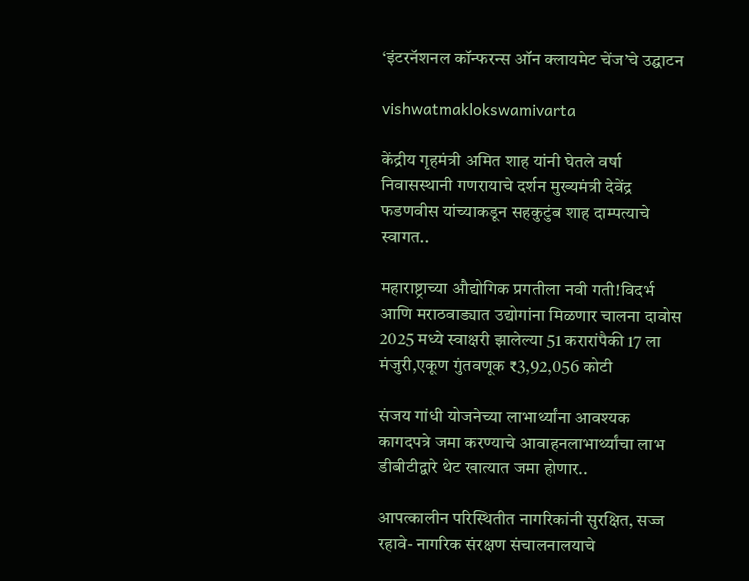‘इंटरनॅशनल कॉन्फरन्स ऑन क्लायमेट चेंज’चे उद्घाटन

vishwatmaklokswamivarta

केंद्रीय गृहमंत्री अमित शाह यांनी घेतले वर्षा निवासस्थानी गणरायाचे दर्शन मुख्यमंत्री देवेंद्र फडणवीस यांच्याकडून सहकुटुंब शाह दाम्पत्याचे स्वागत..

महाराष्ट्राच्या औद्योगिक प्रगतीला नवी गती!विदर्भ आणि मराठवाड्यात उद्योगांना मिळणार चालना दावोस 2025 मध्ये स्वाक्षरी झालेल्या 51 करारांपैकी 17 ला मंजुरी,एकूण गुंतवणूक ₹3,92,056 कोटी

संजय गांधी योजनेच्या लाभार्थ्यांना आवश्यक कागदपत्रे जमा करण्याचे आवाहनलाभार्थ्यांचा लाभ डीबीटीद्वारे थेट खात्यात जमा होणार..

आपत्कालीन परिस्थितीत नागरिकांनी सुरक्षित, सज्ज रहावे- नागरिक संरक्षण संचालनालयाचे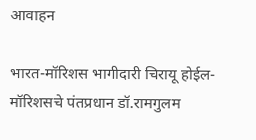आवाहन

भारत-मॉरिशस भागीदारी चिरायू होईल- मॉरिशसचे पंतप्रधान डॉ.रामगुलम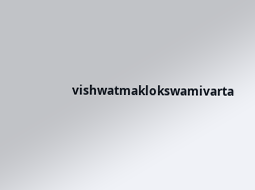vishwatmaklokswamivarta